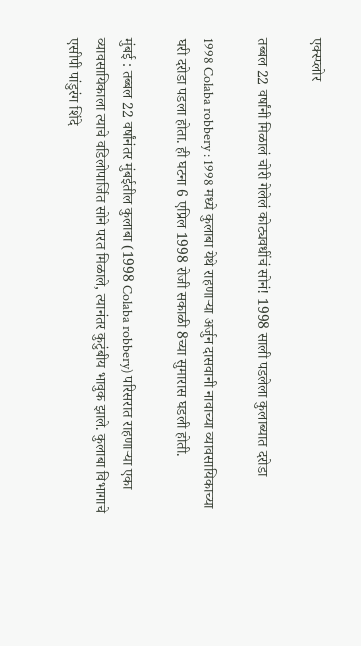एक्स्प्लोर

तब्बल 22 वर्षांनी मिळालं चोरी गेलेलं कोट्यवधींचं सोनं! 1998 साली पडलेला कुलाब्यात दरोडा

1998 Colaba robbery : 1998 मध्ये कुलाबा येथे राहणाऱ्या अर्जुन दासवानी नावाच्या व्यावसायिकाच्या घरी दरोडा पडला होता. ही घटना 6 एप्रिल 1998 रोजी सकाळी 8च्या सुमारास घडली होती.

मुंबई : तब्बल 22 वर्षांनंतर मुंबईतील कुलाबा (1998 Colaba robbery) परिसरात राहणाऱ्या एका व्यावसायिकाला त्याचे वडिलोपार्जित सोने परत मिळाले, त्यानंतर कुटुंबीय भावुक झाले. कुलाबा विभागाचे एसीपी पांडुरंग शिंदे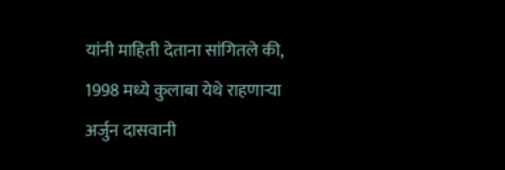यांनी माहिती देताना सांगितले की, 1998 मध्ये कुलाबा येथे राहणाऱ्या अर्जुन दासवानी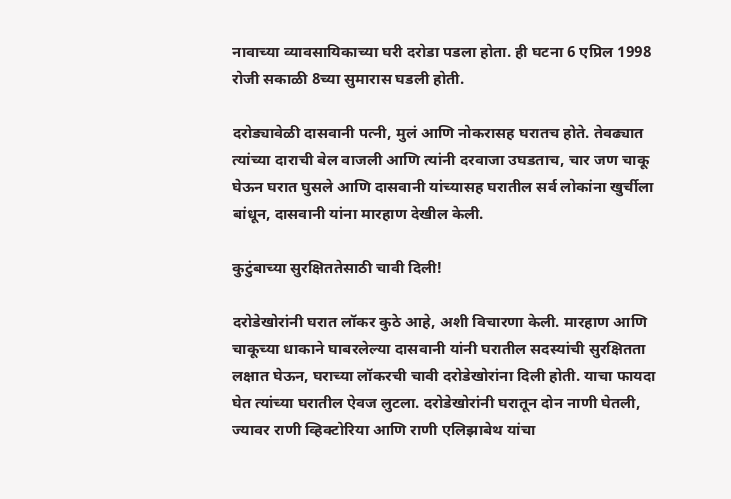नावाच्या व्यावसायिकाच्या घरी दरोडा पडला होता. ही घटना 6 एप्रिल 1998 रोजी सकाळी 8च्या सुमारास घडली होती.

दरोड्यावेळी दासवानी पत्नी, मुलं आणि नोकरासह घरातच होते. तेवढ्यात त्यांच्या दाराची बेल वाजली आणि त्यांनी दरवाजा उघडताच, चार जण चाकू घेऊन घरात घुसले आणि दासवानी यांच्यासह घरातील सर्व लोकांना खुर्चीला बांधून, दासवानी यांना मारहाण देखील केली.

कुटुंबाच्या सुरक्षिततेसाठी चावी दिली!

दरोडेखोरांनी घरात लॉकर कुठे आहे, अशी विचारणा केली. मारहाण आणि चाकूच्या धाकाने घाबरलेल्या दासवानी यांनी घरातील सदस्यांची सुरक्षितता लक्षात घेऊन, घराच्या लॉकरची चावी दरोडेखोरांना दिली होती. याचा फायदा घेत त्यांच्या घरातील ऐवज लुटला. दरोडेखोरांनी घरातून दोन नाणी घेतली, ज्यावर राणी व्हिक्टोरिया आणि राणी एलिझाबेथ यांचा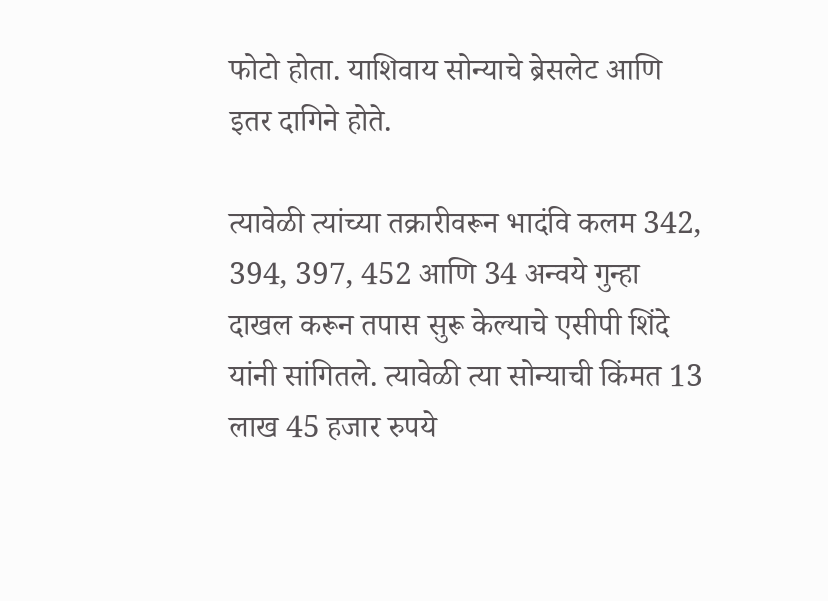फोटो होता. याशिवाय सोन्याचे ब्रेसलेट आणि इतर दागिने होते.

त्यावेळी त्यांच्या तक्रारीवरून भादंवि कलम 342, 394, 397, 452 आणि 34 अन्वये गुन्हा दाखल करून तपास सुरू केल्याचे एसीपी शिंदे यांनी सांगितले. त्यावेळी त्या सोन्याची किंमत 13 लाख 45 हजार रुपये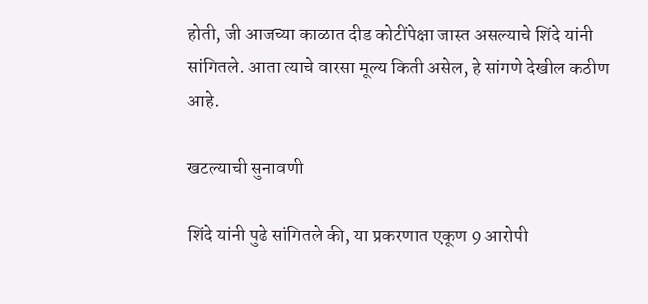होती, जी आजच्या काळात दीड कोटींपेक्षा जास्त असल्याचे शिंदे यांनी सांगितले. आता त्याचे वारसा मूल्य किती असेल, हे सांगणे देखील कठीण आहे.

खटल्याची सुनावणी

शिंदे यांनी पुढे सांगितले की, या प्रकरणात एकूण 9 आरोपी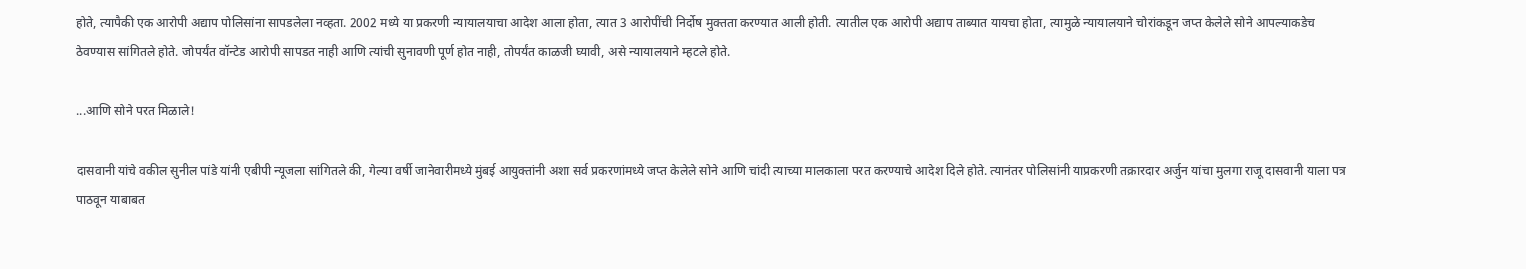होते, त्यापैकी एक आरोपी अद्याप पोलिसांना सापडलेला नव्हता. 2002 मध्ये या प्रकरणी न्यायालयाचा आदेश आला होता, त्यात 3 आरोपींची निर्दोष मुक्तता करण्यात आली होती. त्यातील एक आरोपी अद्याप ताब्यात यायचा होता, त्यामुळे न्यायालयाने चोरांकडून जप्त केलेले सोने आपल्याकडेच ठेवण्यास सांगितले होते. जोपर्यंत वॉन्टेड आरोपी सापडत नाही आणि त्यांची सुनावणी पूर्ण होत नाही, तोपर्यंत काळजी घ्यावी, असे न्यायालयाने म्हटले होते.

...आणि सोने परत मिळाले!

दासवानी यांचे वकील सुनील पांडे यांनी एबीपी न्यूजला सांगितले की, गेल्या वर्षी जानेवारीमध्ये मुंबई आयुक्तांनी अशा सर्व प्रकरणांमध्ये जप्त केलेले सोने आणि चांदी त्याच्या मालकाला परत करण्याचे आदेश दिले होते. त्यानंतर पोलिसांनी याप्रकरणी तक्रारदार अर्जुन यांचा मुलगा राजू दासवानी याला पत्र पाठवून याबाबत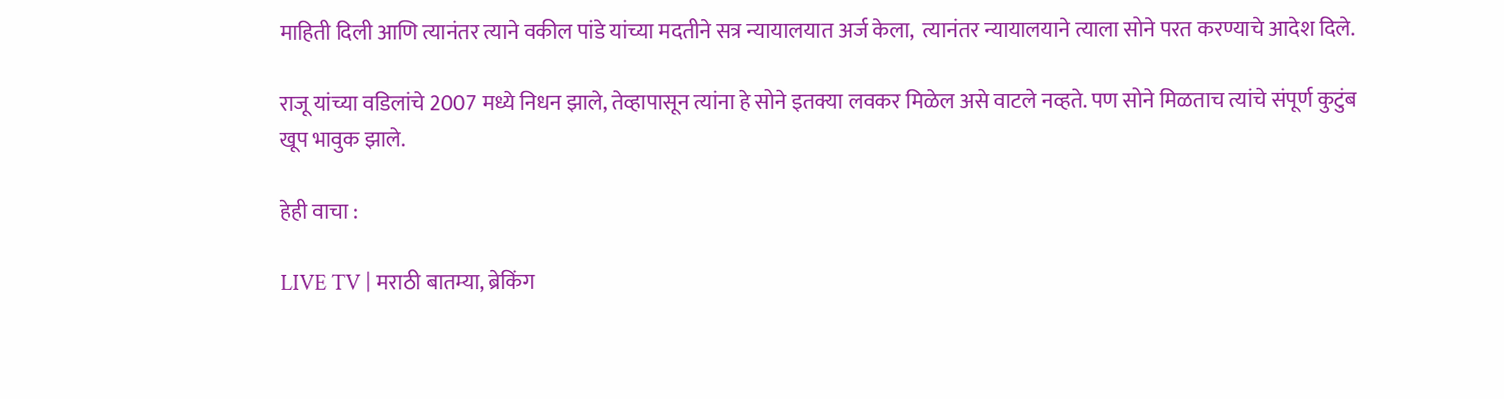माहिती दिली आणि त्यानंतर त्याने वकील पांडे यांच्या मदतीने सत्र न्यायालयात अर्ज केला,  त्यानंतर न्यायालयाने त्याला सोने परत करण्याचे आदेश दिले.

राजू यांच्या वडिलांचे 2007 मध्ये निधन झाले, तेव्हापासून त्यांना हे सोने इतक्या लवकर मिळेल असे वाटले नव्हते. पण सोने मिळताच त्यांचे संपूर्ण कुटुंब खूप भावुक झाले.

हेही वाचा :

LIVE TV | मराठी बातम्या, ब्रेकिंग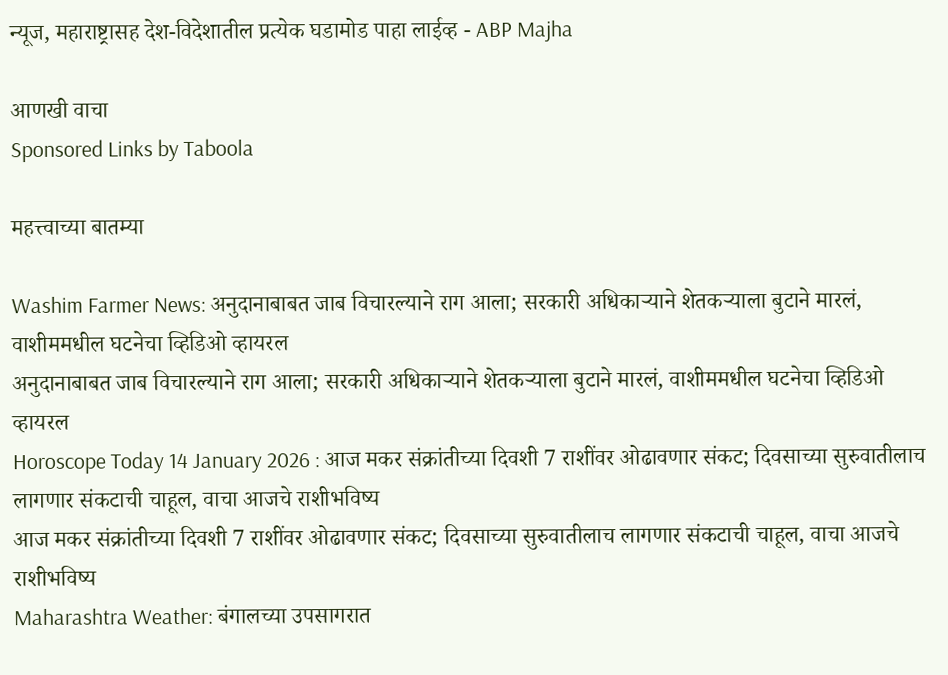न्यूज, महाराष्ट्रासह देश-विदेशातील प्रत्येक घडामोड पाहा लाईव्ह - ABP Majha

आणखी वाचा
Sponsored Links by Taboola

महत्त्वाच्या बातम्या

Washim Farmer News: अनुदानाबाबत जाब विचारल्याने राग आला; सरकारी अधिकाऱ्याने शेतकऱ्याला बुटाने मारलं, वाशीममधील घटनेचा व्हिडिओ व्हायरल
अनुदानाबाबत जाब विचारल्याने राग आला; सरकारी अधिकाऱ्याने शेतकऱ्याला बुटाने मारलं, वाशीममधील घटनेचा व्हिडिओ व्हायरल
Horoscope Today 14 January 2026 : आज मकर संक्रांतीच्या दिवशी 7 राशींवर ओढावणार संकट; दिवसाच्या सुरुवातीलाच लागणार संकटाची चाहूल, वाचा आजचे राशीभविष्य
आज मकर संक्रांतीच्या दिवशी 7 राशींवर ओढावणार संकट; दिवसाच्या सुरुवातीलाच लागणार संकटाची चाहूल, वाचा आजचे राशीभविष्य
Maharashtra Weather: बंगालच्या उपसागरात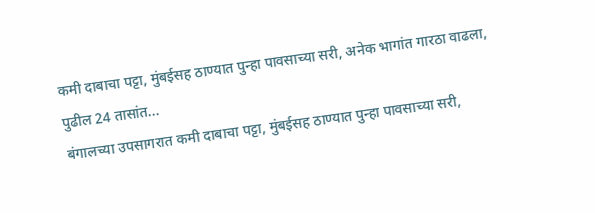कमी दाबाचा पट्टा, मुंबईसह ठाण्यात पुन्हा पावसाच्या सरी, अनेक भागांत गारठा वाढला, पुढील 24 तासांत...
बंगालच्या उपसागरात कमी दाबाचा पट्टा, मुंबईसह ठाण्यात पुन्हा पावसाच्या सरी,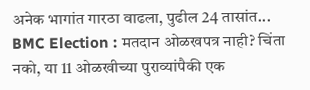अनेक भागांत गारठा वाढला, पुढील 24 तासांत...
BMC Election : मतदान ओळखपत्र नाही? चिंता नको, या 11 ओळखीच्या पुराव्यांपैकी एक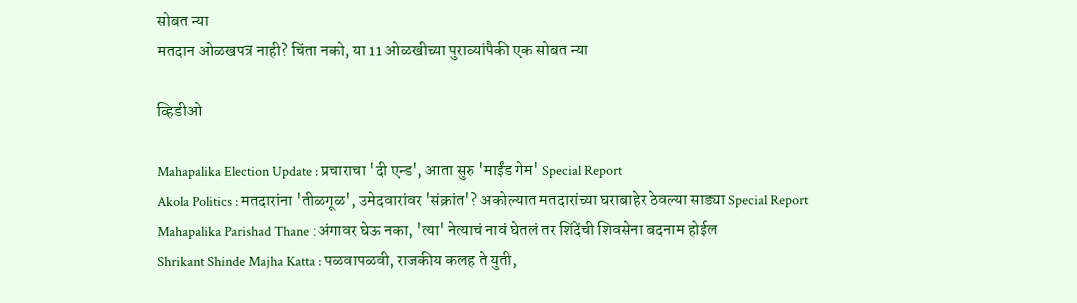सोबत न्या
मतदान ओळखपत्र नाही? चिंता नको, या 11 ओळखीच्या पुराव्यांपैकी एक सोबत न्या

व्हिडीओ

Mahapalika Election Update : प्रचाराचा 'दी एन्ड', आता सुरु 'माईंड गेम' Special Report
Akola Politics : मतदारांना 'तीळगूळ', उमेदवारांवर 'संक्रांत'? अकोल्यात मतदारांच्या घराबाहेर ठेवल्या साड्या Special Report
Mahapalika Parishad Thane :अंगावर घेऊ नका, 'त्या' नेत्याचं नावं घेतलं तर शिंदेंची शिवसेना बदनाम होईल
Shrikant Shinde Majha Katta : पळवापळवी, राजकीय कलह ते युती,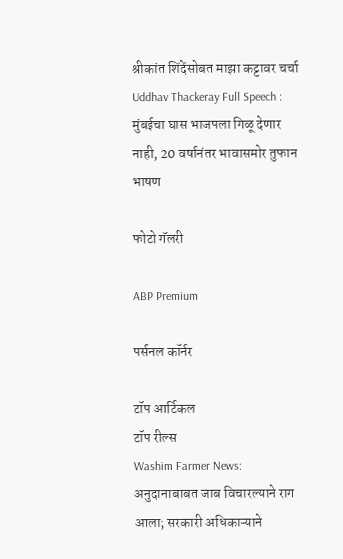श्रीकांत शिंदेंसोबत माझा कट्टावर चर्चा
Uddhav Thackeray Full Speech : मुंबईचा घास भाजपला गिळू देणार नाही, 20 वर्षानंतर भावासमोर तुफान भाषण

फोटो गॅलरी

ABP Premium

पर्सनल कॉर्नर

टॉप आर्टिकल
टॉप रील्स
Washim Farmer News: अनुदानाबाबत जाब विचारल्याने राग आला; सरकारी अधिकाऱ्याने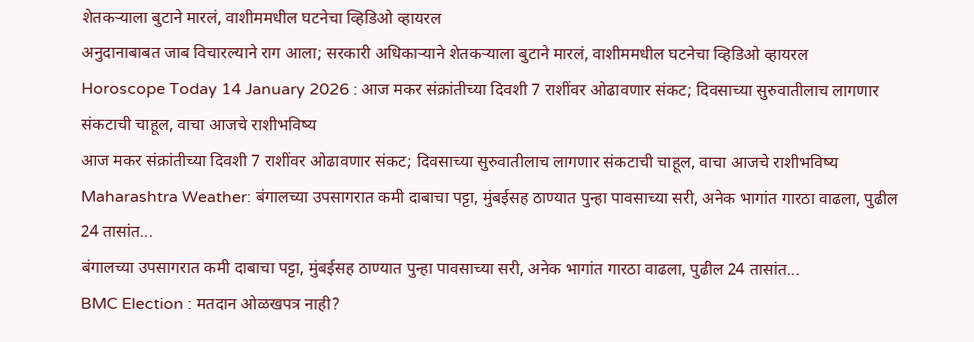शेतकऱ्याला बुटाने मारलं, वाशीममधील घटनेचा व्हिडिओ व्हायरल
अनुदानाबाबत जाब विचारल्याने राग आला; सरकारी अधिकाऱ्याने शेतकऱ्याला बुटाने मारलं, वाशीममधील घटनेचा व्हिडिओ व्हायरल
Horoscope Today 14 January 2026 : आज मकर संक्रांतीच्या दिवशी 7 राशींवर ओढावणार संकट; दिवसाच्या सुरुवातीलाच लागणार संकटाची चाहूल, वाचा आजचे राशीभविष्य
आज मकर संक्रांतीच्या दिवशी 7 राशींवर ओढावणार संकट; दिवसाच्या सुरुवातीलाच लागणार संकटाची चाहूल, वाचा आजचे राशीभविष्य
Maharashtra Weather: बंगालच्या उपसागरात कमी दाबाचा पट्टा, मुंबईसह ठाण्यात पुन्हा पावसाच्या सरी, अनेक भागांत गारठा वाढला, पुढील 24 तासांत...
बंगालच्या उपसागरात कमी दाबाचा पट्टा, मुंबईसह ठाण्यात पुन्हा पावसाच्या सरी, अनेक भागांत गारठा वाढला, पुढील 24 तासांत...
BMC Election : मतदान ओळखपत्र नाही?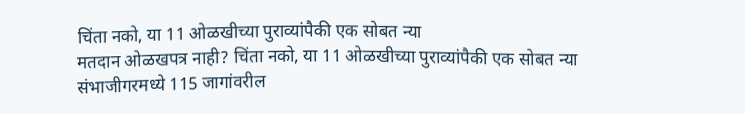चिंता नको, या 11 ओळखीच्या पुराव्यांपैकी एक सोबत न्या
मतदान ओळखपत्र नाही? चिंता नको, या 11 ओळखीच्या पुराव्यांपैकी एक सोबत न्या
संभाजीगरमध्ये 115 जागांवरील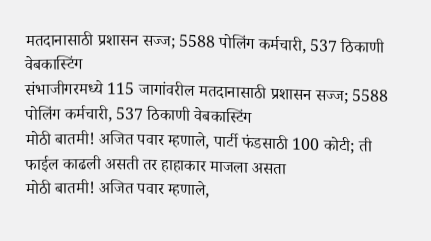मतदानासाठी प्रशासन सज्ज; 5588 पोलिंग कर्मचारी, 537 ठिकाणी वेबकास्टिंग
संभाजीगरमध्ये 115 जागांवरील मतदानासाठी प्रशासन सज्ज; 5588 पोलिंग कर्मचारी, 537 ठिकाणी वेबकास्टिंग
मोठी बातमी! अजित पवार म्हणाले, पार्टी फंडसाठी 100 कोटी; ती फाईल काढली असती तर हाहाकार माजला असता
मोठी बातमी! अजित पवार म्हणाले,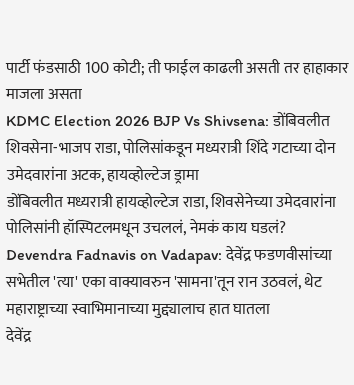पार्टी फंडसाठी 100 कोटी; ती फाईल काढली असती तर हाहाकार माजला असता
KDMC Election 2026 BJP Vs Shivsena: डोंबिवलीत शिवसेना-भाजप राडा, पोलिसांकडून मध्यरात्री शिंदे गटाच्या दोन उमेदवारांना अटक, हायव्होल्टेज ड्रामा
डोंबिवलीत मध्यरात्री हायव्होल्टेज राडा, शिवसेनेच्या उमेदवारांना पोलिसांनी हॉस्पिटलमधून उचललं, नेमकं काय घडलं?
Devendra Fadnavis on Vadapav: देवेंद्र फडणवीसांच्या सभेतील 'त्या' एका वाक्यावरुन 'सामना'तून रान उठवलं, थेट महाराष्ट्राच्या स्वाभिमानाच्या मुद्द्यालाच हात घातला
देवेंद्र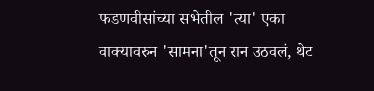फडणवीसांच्या सभेतील 'त्या' एका वाक्यावरुन 'सामना'तून रान उठवलं, थेट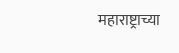महाराष्ट्राच्या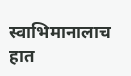स्वाभिमानालाच हात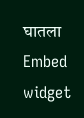घातला
Embed widget